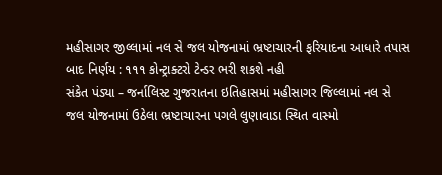મહીસાગર જીલ્લામાં નલ સે જલ યોજનામાં ભ્રષ્ટાચારની ફરિયાદના આધારે તપાસ બાદ નિર્ણય : ૧૧૧ કોન્ટ્રાક્ટરો ટેન્ડર ભરી શકશે નહી
સંકેત પંડ્યા – જર્નાલિસ્ટ ગુજરાતના ઇતિહાસમાં મહીસાગર જિલ્લામાં નલ સે જલ યોજનામાં ઉઠેલા ભ્રષ્ટાચારના પગલે લુણાવાડા સ્થિત વાસ્મો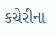કચેરીના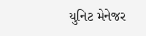યુનિટ મેનેજર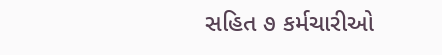સહિત ૭ કર્મચારીઓ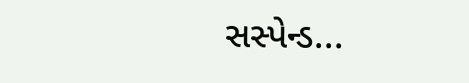સસ્પેન્ડ...